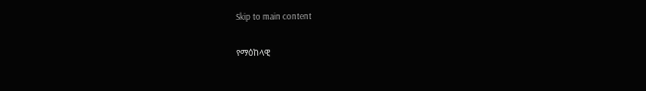Skip to main content

የማዕከላዊ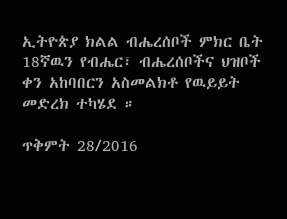ኢትዮጵያ ክልል ብሔረሰቦች ምክር ቤት 18ኛዉን የብሔር፣ ብሔረሰቦችና ህዝቦች ቀን አከባበርን አስመልክቶ የዉይይት መድረክ ተካሄደ ።

ጥቅምት 28/2016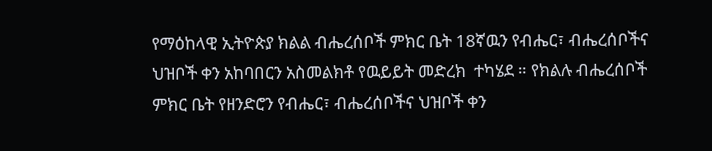የማዕከላዊ ኢትዮጵያ ክልል ብሔረሰቦች ምክር ቤት 18ኛዉን የብሔር፣ ብሔረሰቦችና ህዝቦች ቀን አከባበርን አስመልክቶ የዉይይት መድረክ  ተካሄደ ። የክልሉ ብሔረሰቦች ምክር ቤት የዘንድሮን የብሔር፣ ብሔረሰቦችና ህዝቦች ቀን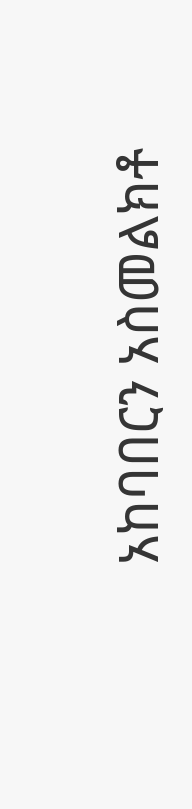አከባበርን አስመልክቶ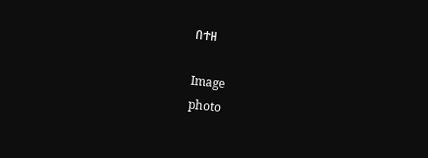በተዘ

Image
photo